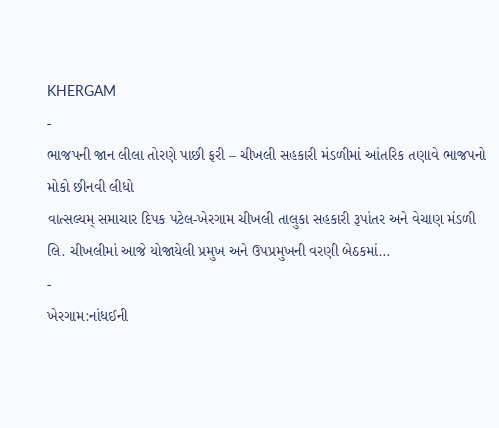KHERGAM
-
ભાજપની જાન લીલા તોરણે પાછી ફરી – ચીખલી સહકારી મંડળીમાં આંતરિક તણાવે ભાજપનો મોકો છીનવી લીધો
વાત્સલ્યમ્ સમાચાર દિપક પટેલ-ખેરગામ ચીખલી તાલુકા સહકારી રૂપાંતર અને વેચાણ મંડળી લિ. ચીખલીમાં આજે યોજાયેલી પ્રમુખ અને ઉપપ્રમુખની વરણી બેઠકમાં…
-
ખેરગામ:નાંધઈની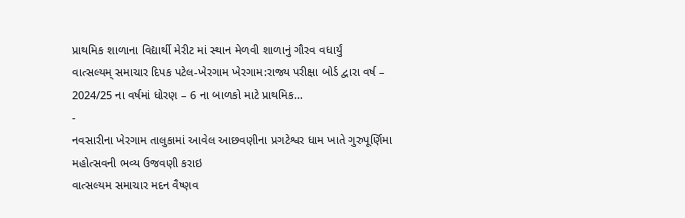પ્રાથમિક શાળાના વિદ્યાર્થી મેરીટ માં સ્થાન મેળવી શાળાનું ગૌરવ વધાર્યું
વાત્સલ્યમ્ સમાચાર દિપક પટેલ-ખેરગામ ખેરગામ:રાજ્ય પરીક્ષા બોર્ડ દ્વારા વર્ષ – 2024/25 ના વર્ષમાં ધોરણ – 6 ના બાળકો માટે પ્રાથમિક…
-
નવસારીના ખેરગામ તાલુકામાં આવેલ આછવણીના પ્રગટેશ્વર ધામ ખાતે ગુરુપૂર્ણિમા મહોત્સવની ભવ્ય ઉજવણી કરાઇ
વાત્સલ્યમ સમાચાર મદન વૈષ્ણવ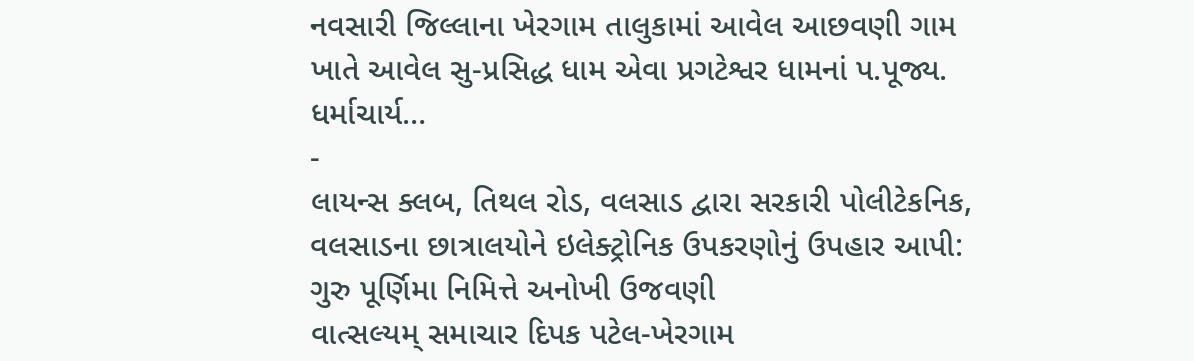નવસારી જિલ્લાના ખેરગામ તાલુકામાં આવેલ આછવણી ગામ ખાતે આવેલ સુ-પ્રસિદ્ધ ધામ એવા પ્રગટેશ્વર ધામનાં પ.પૂજ્ય. ધર્માચાર્ય…
-
લાયન્સ ક્લબ, તિથલ રોડ, વલસાડ દ્વારા સરકારી પોલીટેકનિક, વલસાડના છાત્રાલયોને ઇલેક્ટ્રોનિક ઉપકરણોનું ઉપહાર આપી: ગુરુ પૂર્ણિમા નિમિત્તે અનોખી ઉજવણી
વાત્સલ્યમ્ સમાચાર દિપક પટેલ-ખેરગામ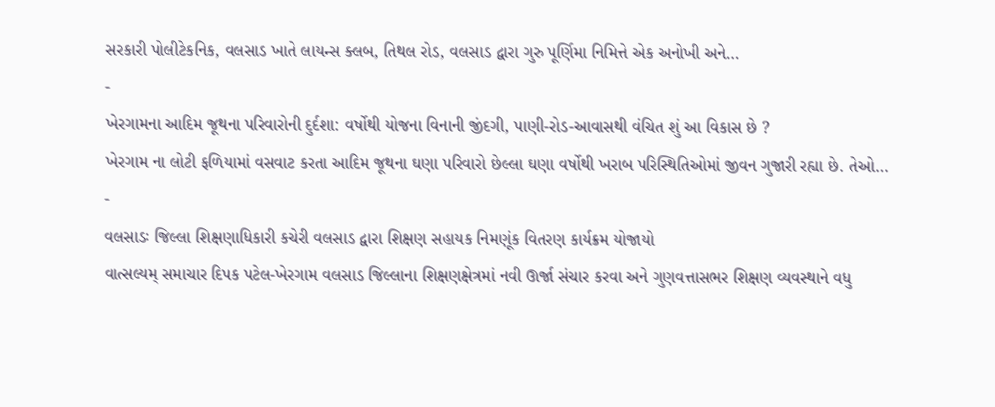સરકારી પોલીટેકનિક, વલસાડ ખાતે લાયન્સ ક્લબ, તિથલ રોડ, વલસાડ દ્વારા ગુરુ પૂર્ણિમા નિમિત્તે એક અનોખી અને…
-
ખેરગામના આદિમ જૂથના પરિવારોની દુર્દશા: વર્ષોથી યોજના વિનાની જીંદગી, પાણી-રોડ-આવાસથી વંચિત શું આ વિકાસ છે ?
ખેરગામ ના લોટી ફળિયામાં વસવાટ કરતા આદિમ જૂથના ઘણા પરિવારો છેલ્લા ઘણા વર્ષોથી ખરાબ પરિસ્થિતિઓમાં જીવન ગુજારી રહ્યા છે. તેઓ…
-
વલસાડઃ જિલ્લા શિક્ષણાધિકારી કચેરી વલસાડ દ્વારા શિક્ષણ સહાયક નિમણૂંક વિતરણ કાર્યક્રમ યોજાયો
વાત્સલ્યમ્ સમાચાર દિપક પટેલ-ખેરગામ વલસાડ જિલ્લાના શિક્ષણક્ષેત્રમાં નવી ઊર્જા સંચાર કરવા અને ગુણવત્તાસભર શિક્ષણ વ્યવસ્થાને વધુ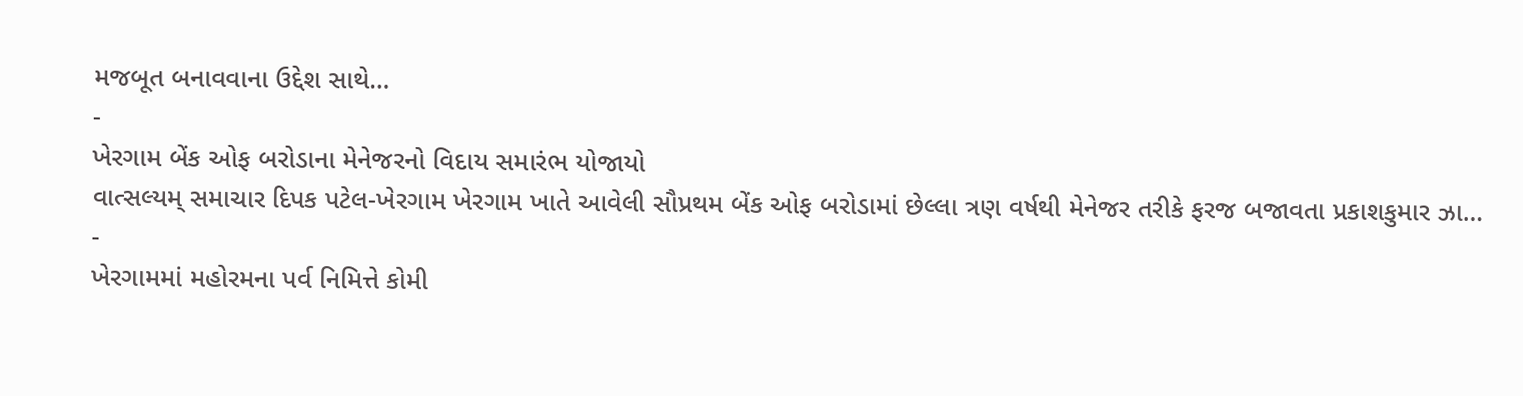મજબૂત બનાવવાના ઉદ્દેશ સાથે…
-
ખેરગામ બેંક ઓફ બરોડાના મેનેજરનો વિદાય સમારંભ યોજાયો
વાત્સલ્યમ્ સમાચાર દિપક પટેલ-ખેરગામ ખેરગામ ખાતે આવેલી સૌપ્રથમ બેંક ઓફ બરોડામાં છેલ્લા ત્રણ વર્ષથી મેનેજર તરીકે ફરજ બજાવતા પ્રકાશકુમાર ઝા…
-
ખેરગામમાં મહોરમના પર્વ નિમિત્તે કોમી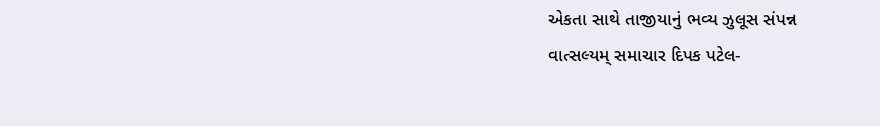એકતા સાથે તાજીયાનું ભવ્ય ઝુલૂસ સંપન્ન
વાત્સલ્યમ્ સમાચાર દિપક પટેલ-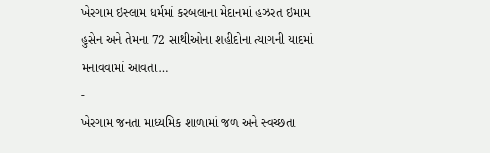ખેરગામ ઇસ્લામ ધર્મમાં કરબલાના મેદાનમાં હઝરત ઇમામ હુસેન અને તેમના 72 સાથીઓના શહીદોના ત્યાગની યાદમાં મનાવવામાં આવતા…
-
ખેરગામ જનતા માધ્યમિક શાળામાં જળ અને સ્વચ્છતા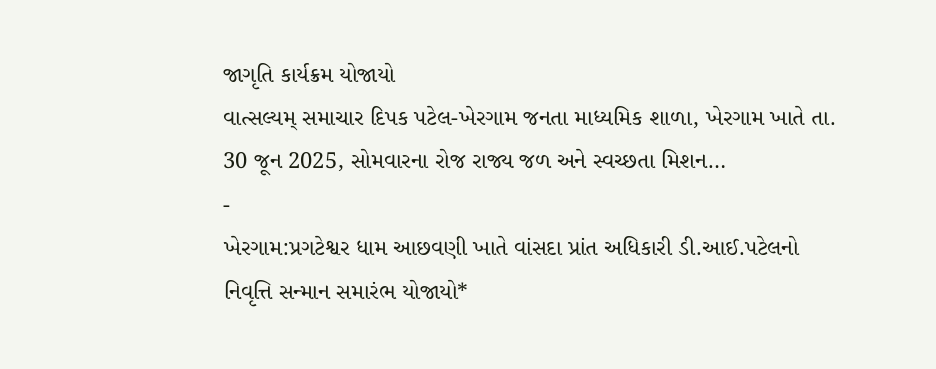જાગૃતિ કાર્યક્રમ યોજાયો
વાત્સલ્યમ્ સમાચાર દિપક પટેલ-ખેરગામ જનતા માધ્યમિક શાળા, ખેરગામ ખાતે તા. 30 જૂન 2025, સોમવારના રોજ રાજ્ય જળ અને સ્વચ્છતા મિશન…
-
ખેરગામ:પ્રગટેશ્વર ધામ આછવણી ખાતે વાંસદા પ્રાંત અધિકારી ડી.આઈ.પટેલનો નિવૃત્તિ સન્માન સમારંભ યોજાયો*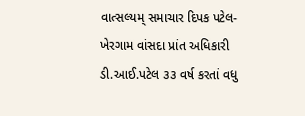વાત્સલ્યમ્ સમાચાર દિપક પટેલ-ખેરગામ વાંસદા પ્રાંત અધિકારી ડી.આઈ.પટેલ ૩૩ વર્ષ કરતાં વધુ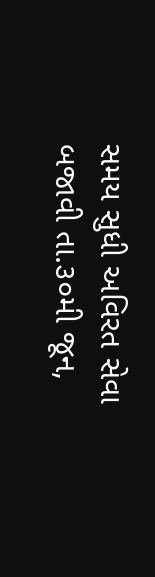સમય સુધી અવિરત સેવા બજાવી તા.૩૦મી જૂન,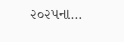૨૦૨૫ના…